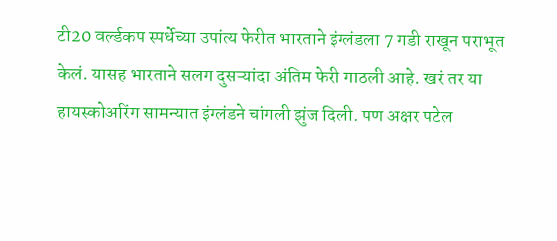टी20 वर्ल्डकप स्पर्धेच्या उपांत्य फेरीत भारताने इंग्लंडला 7 गडी राखून पराभूत केलं. यासह भारताने सलग दुसऱ्यांदा अंतिम फेरी गाठली आहे. खरं तर या हायस्कोअरिंग सामन्यात इंग्लंडने चांगली झुंज दिली. पण अक्षर पटेल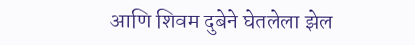आणि शिवम दुबेने घेतलेला झेल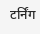टर्निंग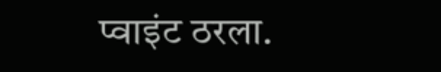प्वाइंट ठरला.